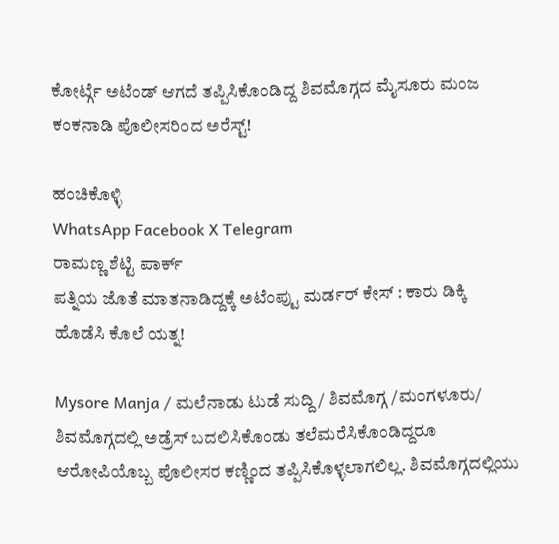ಕೋರ್ಟ್ಗೆ ಅಟೆಂಡ್ ಆಗದೆ ತಪ್ಪಿಸಿಕೊಂಡಿದ್ದ ಶಿವಮೊಗ್ಗದ ಮೈಸೂರು ಮಂಜ ಕಂಕನಾಡಿ ಪೊಲೀಸರಿಂದ ಅರೆಸ್ಟ್!

ಹಂಚಿಕೊಳ್ಳಿ
WhatsApp Facebook X Telegram
ರಾಮಣ್ಣ ಶೆಟ್ಟಿ ಪಾರ್ಕ್
ಪತ್ನಿಯ ಜೊತೆ ಮಾತನಾಡಿದ್ದಕ್ಕೆ ಅಟೆಂಪ್ಟು ಮರ್ಡರ್ ಕೇಸ್ : ಕಾರು ಡಿಕ್ಕಿ ಹೊಡೆಸಿ ಕೊಲೆ ಯತ್ನ!

Mysore Manja / ಮಲೆನಾಡು ಟುಡೆ ಸುದ್ದಿ / ಶಿವಮೊಗ್ಗ /ಮಂಗಳೂರು/ ಶಿವಮೊಗ್ಗದಲ್ಲಿ ಅಡ್ರೆಸ್ ಬದಲಿಸಿಕೊಂಡು ತಲೆಮರೆಸಿಕೊಂಡಿದ್ದರೂ ಆರೋಪಿಯೊಬ್ಬ ಪೊಲೀಸರ ಕಣ್ಣಿಂದ ತಪ್ಪಿಸಿಕೊಳ್ಳಲಾಗಲಿಲ್ಲ. ಶಿವಮೊಗ್ಗದಲ್ಲಿಯು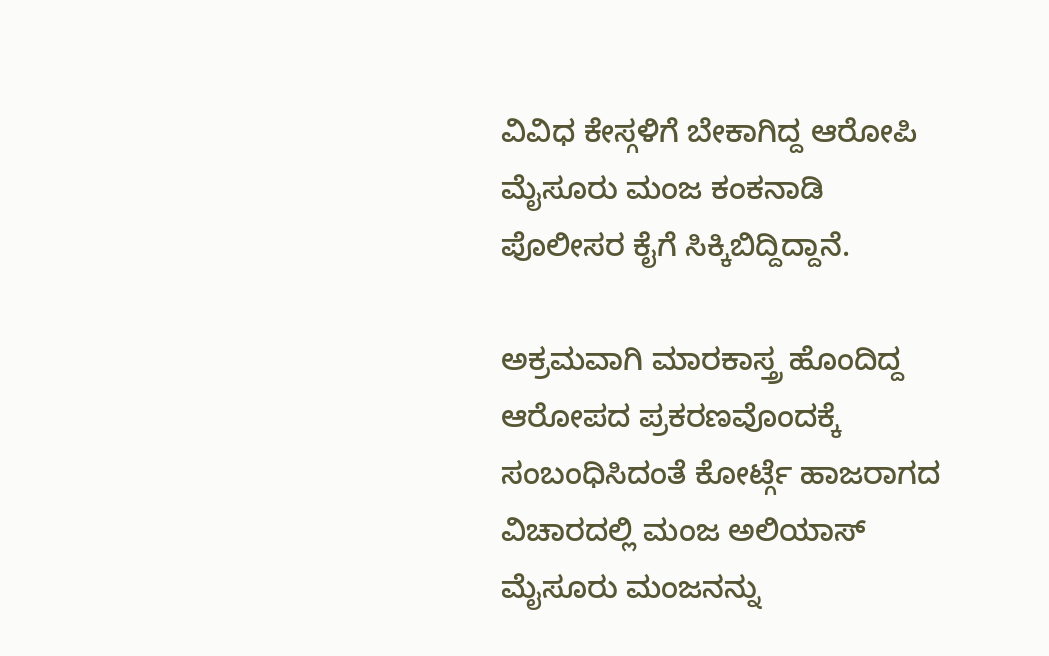ವಿವಿಧ ಕೇಸ್ಗಳಿಗೆ ಬೇಕಾಗಿದ್ದ ಆರೋಪಿ ಮೈಸೂರು ಮಂಜ ಕಂಕನಾಡಿ ಪೊಲೀಸರ ಕೈಗೆ ಸಿಕ್ಕಿಬಿದ್ದಿದ್ದಾನೆ.

ಅಕ್ರಮವಾಗಿ ಮಾರಕಾಸ್ತ್ರ ಹೊಂದಿದ್ದ ಆರೋಪದ ಪ್ರಕರಣವೊಂದಕ್ಕೆ ಸಂಬಂಧಿಸಿದಂತೆ ಕೋರ್ಟ್ಗೆ ಹಾಜರಾಗದ ವಿಚಾರದಲ್ಲಿ ಮಂಜ ಅಲಿಯಾಸ್ ಮೈಸೂರು ಮಂಜನನ್ನು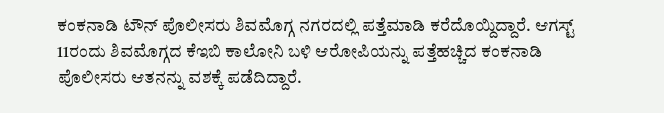ಕಂಕನಾಡಿ ಟೌನ್ ಪೊಲೀಸರು ಶಿವಮೊಗ್ಗ ನಗರದಲ್ಲಿ ಪತ್ತೆಮಾಡಿ ಕರೆದೊಯ್ದಿದ್ದಾರೆ. ಆಗಸ್ಟ್ 11ರಂದು ಶಿವಮೊಗ್ಗದ ಕೆಇಬಿ ಕಾಲೋನಿ ಬಳಿ ಆರೋಪಿಯನ್ನು ಪತ್ತೆಹಚ್ಚಿದ ಕಂಕನಾಡಿ ಪೊಲೀಸರು ಆತನನ್ನು ವಶಕ್ಕೆ ಪಡೆದಿದ್ದಾರೆ.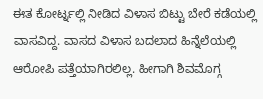ಈತ ಕೋರ್ಟ್ನಲ್ಲಿ ನೀಡಿದ ವಿಳಾಸ ಬಿಟ್ಟು ಬೇರೆ ಕಡೆಯಲ್ಲಿ ವಾಸವಿದ್ದ. ವಾಸದ ವಿಳಾಸ ಬದಲಾದ ಹಿನ್ನೆಲೆಯಲ್ಲಿ ಆರೋಪಿ ಪತ್ತೆಯಾಗಿರಲಿಲ್ಲ. ಹೀಗಾಗಿ ಶಿವಮೊಗ್ಗ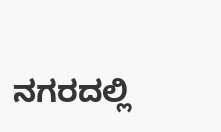ನಗರದಲ್ಲಿ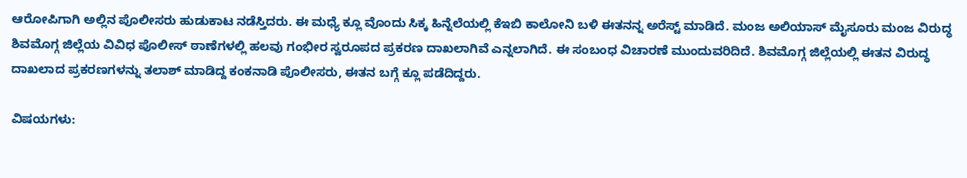ಆರೋಪಿಗಾಗಿ ಅಲ್ಲಿನ ಪೊಲೀಸರು ಹುಡುಕಾಟ ನಡೆಸ್ತಿದರು. ಈ ಮಧ್ಯೆ ಕ್ಲೂ ವೊಂದು ಸಿಕ್ಕ ಹಿನ್ನೆಲೆಯಲ್ಲಿ ಕೆಇಬಿ ಕಾಲೋನಿ ಬಳಿ ಈತನನ್ನ ಅರೆಸ್ಟ್ ಮಾಡಿದೆ. ಮಂಜ ಅಲಿಯಾಸ್ ಮೈಸೂರು ಮಂಜ ವಿರುದ್ಧ ಶಿವಮೊಗ್ಗ ಜಿಲ್ಲೆಯ ವಿವಿಧ ಪೊಲೀಸ್ ಠಾಣೆಗಳಲ್ಲಿ ಹಲವು ಗಂಭೀರ ಸ್ವರೂಪದ ಪ್ರಕರಣ ದಾಖಲಾಗಿವೆ ಎನ್ನಲಾಗಿದೆ. ಈ ಸಂಬಂಧ ವಿಚಾರಣೆ ಮುಂದುವರಿದಿದೆ. ಶಿವಮೊಗ್ಗ ಜಿಲ್ಲೆಯಲ್ಲಿ ಈತನ ವಿರುದ್ಧ ದಾಖಲಾದ ಪ್ರಕರಣಗಳನ್ನು ತಲಾಶ್ ಮಾಡಿದ್ದ ಕಂಕನಾಡಿ ಪೊಲೀಸರು, ಈತನ ಬಗ್ಗೆ ಕ್ಲೂ ಪಡೆದಿದ್ದರು.

ವಿಷಯಗಳು: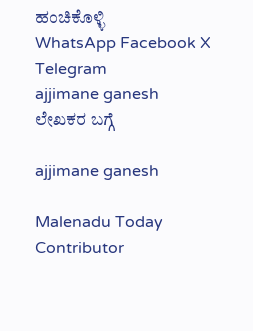ಹಂಚಿಕೊಳ್ಳಿ
WhatsApp Facebook X Telegram
ajjimane ganesh
ಲೇಖಕರ ಬಗ್ಗೆ

ajjimane ganesh

Malenadu Today Contributor